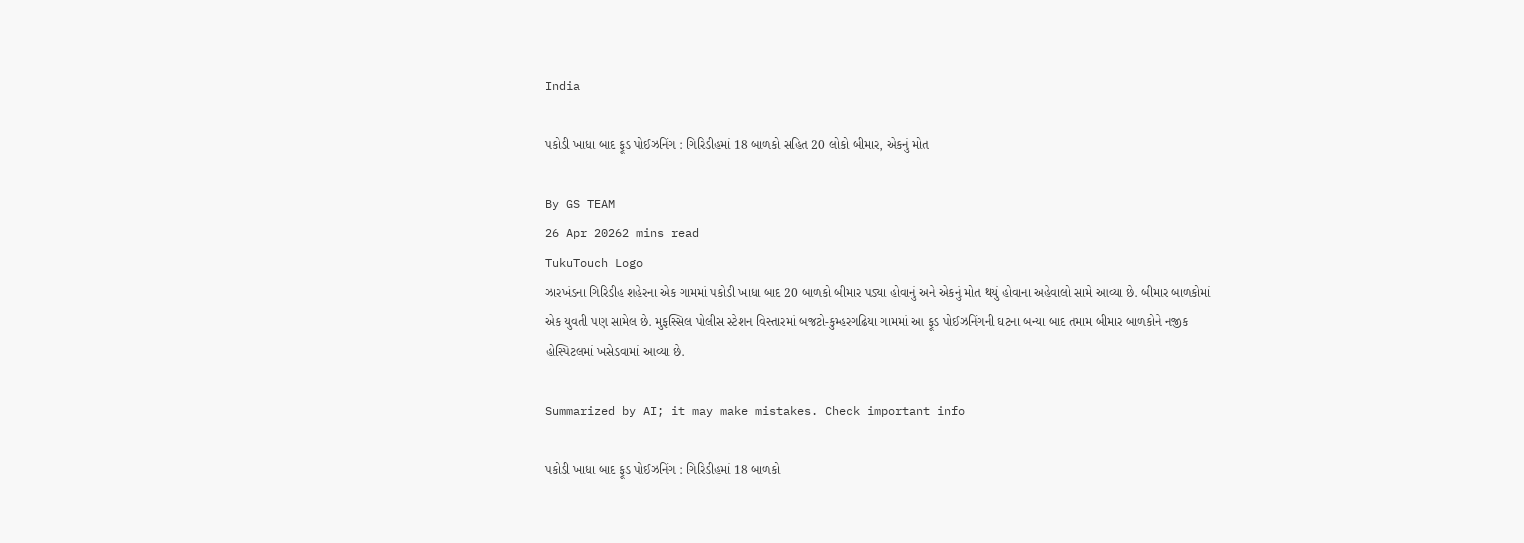India

પકોડી ખાધા બાદ ફૂડ પોઈઝનિંગ : ગિરિડીહમાં 18 બાળકો સહિત 20 લોકો બીમાર, એકનું મોત

By GS TEAM
26 Apr 20262 mins read
TukuTouch Logo
ઝારખંડના ગિરિડીહ શહેરના એક ગામમાં પકોડી ખાધા બાદ 20 બાળકો બીમાર પડ્યા હોવાનું અને એકનું મોત થયું હોવાના અહેવાલો સામે આવ્યા છે. બીમાર બાળકોમાં એક યુવતી પણ સામેલ છે. મુફસ્સિલ પોલીસ સ્ટેશન વિસ્તારમાં બજટો-કુમ્હરગઢિયા ગામમાં આ ફૂડ પોઈઝનિંગની ઘટના બન્યા બાદ તમામ બીમાર બાળકોને નજીક હોસ્પિટલમાં ખસેડવામાં આવ્યા છે.

Summarized by AI; it may make mistakes. Check important info

પકોડી ખાધા બાદ ફૂડ પોઈઝનિંગ : ગિરિડીહમાં 18 બાળકો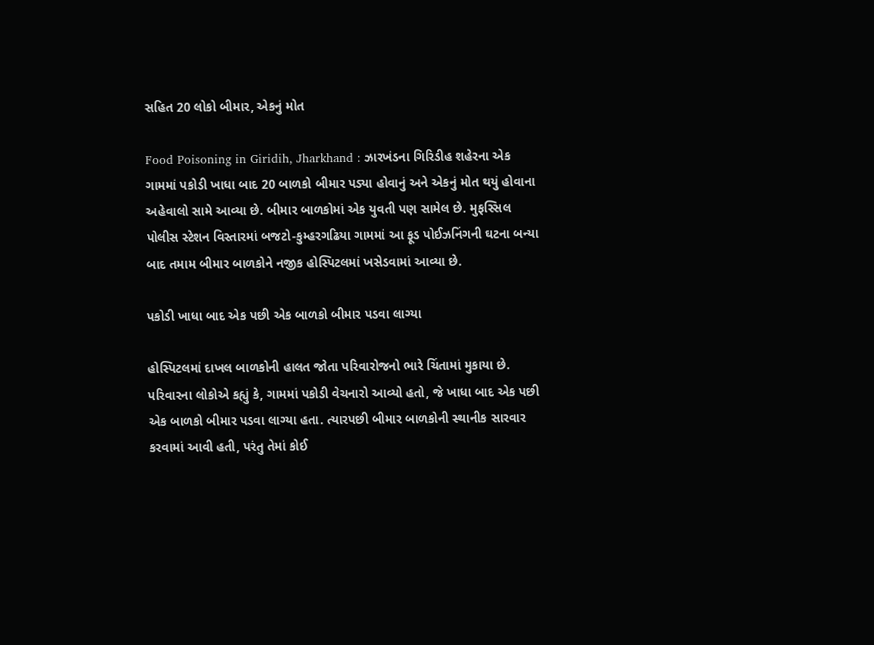સહિત 20 લોકો બીમાર, એકનું મોત

Food Poisoning in Giridih, Jharkhand : ઝારખંડના ગિરિડીહ શહેરના એક ગામમાં પકોડી ખાધા બાદ 20 બાળકો બીમાર પડ્યા હોવાનું અને એકનું મોત થયું હોવાના અહેવાલો સામે આવ્યા છે. બીમાર બાળકોમાં એક યુવતી પણ સામેલ છે. મુફસ્સિલ પોલીસ સ્ટેશન વિસ્તારમાં બજટો-કુમ્હરગઢિયા ગામમાં આ ફૂડ પોઈઝનિંગની ઘટના બન્યા બાદ તમામ બીમાર બાળકોને નજીક હોસ્પિટલમાં ખસેડવામાં આવ્યા છે.

પકોડી ખાધા બાદ એક પછી એક બાળકો બીમાર પડવા લાગ્યા

હોસ્પિટલમાં દાખલ બાળકોની હાલત જોતા પરિવારોજનો ભારે ચિંતામાં મુકાયા છે. પરિવારના લોકોએ કહ્યું કે, ગામમાં પકોડી વેચનારો આવ્યો હતો, જે ખાધા બાદ એક પછી એક બાળકો બીમાર પડવા લાગ્યા હતા. ત્યારપછી બીમાર બાળકોની સ્થાનીક સારવાર કરવામાં આવી હતી, પરંતુ તેમાં કોઈ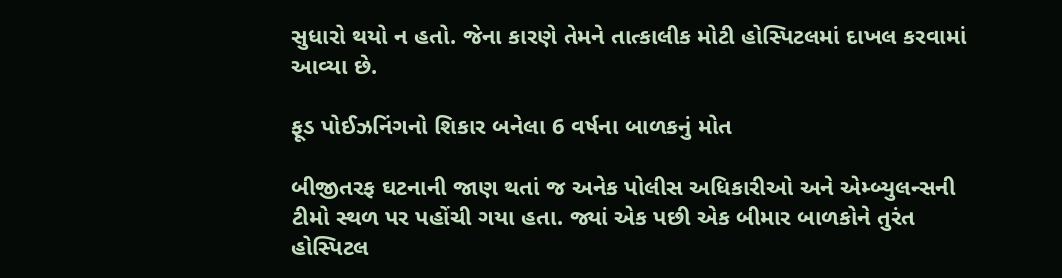સુધારો થયો ન હતો. જેના કારણે તેમને તાત્કાલીક મોટી હોસ્પિટલમાં દાખલ કરવામાં આવ્યા છે.

ફૂડ પોઈઝનિંગનો શિકાર બનેલા 6 વર્ષના બાળકનું મોત

બીજીતરફ ઘટનાની જાણ થતાં જ અનેક પોલીસ અધિકારીઓ અને એમ્બ્યુલન્સની ટીમો સ્થળ પર પહોંચી ગયા હતા. જ્યાં એક પછી એક બીમાર બાળકોને તુરંત હોસ્પિટલ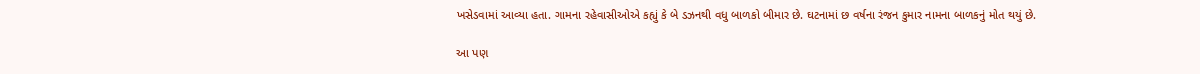ખસેડવામાં આવ્યા હતા. ગામના રહેવાસીઓએ કહ્યું કે બે ડઝનથી વધુ બાળકો બીમાર છે. ઘટનામાં છ વર્ષના રંજન કુમાર નામના બાળકનું મોત થયું છે.

આ પણ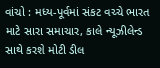વાંચો : મધ્ય-પૂર્વમાં સંકટ વચ્ચે ભારત માટે સારા સમાચાર, કાલે ન્યૂઝીલેન્ડ સાથે કરશે મોટી ડીલ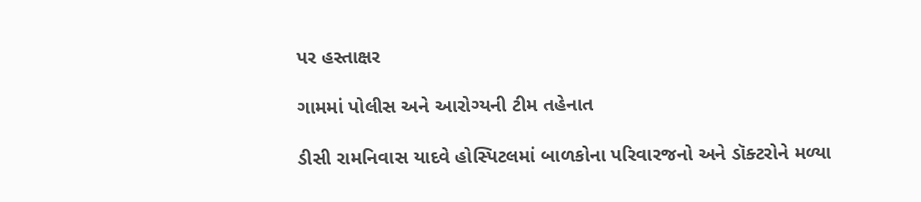પર હસ્તાક્ષર

ગામમાં પોલીસ અને આરોગ્યની ટીમ તહેનાત

ડીસી રામનિવાસ યાદવે હોસ્પિટલમાં બાળકોના પરિવારજનો અને ડૉક્ટરોને મળ્યા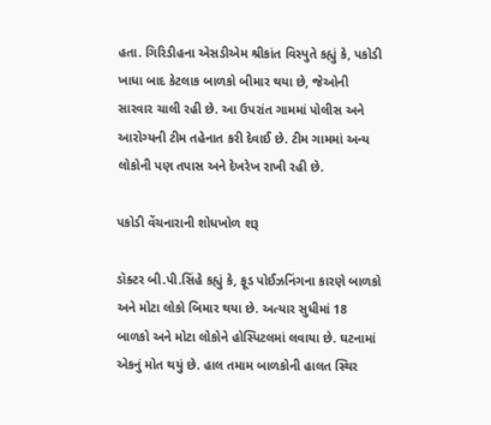હતા. ગિરિડીહના એસડીએમ શ્રીકાંત વિસ્પુતે કહ્યું કે, પકોડી ખાધા બાદ કેટલાક બાળકો બીમાર થયા છે, જેઓની સારવાર ચાલી રહી છે. આ ઉપરાંત ગામમાં પોલીસ અને આરોગ્યની ટીમ તહેનાત કરી દેવાઈ છે. ટીમ ગામમાં અન્ય લોકોની પણ તપાસ અને દેખરેખ રાખી રહી છે.

પકોડી વેંચનારાની શોધખોળ શરૂ

ડૉક્ટર બી.પી.સિંહે કહ્યું કે, ફૂડ પોઈઝનિંગના કારણે બાળકો અને મોટા લોકો બિમાર થયા છે. અત્યાર સુધીમાં 18 બાળકો અને મોટા લોકોને હોસ્પિટલમાં લવાયા છે. ઘટનામાં એકનું મોત થયું છે. હાલ તમામ બાળકોની હાલત સ્થિર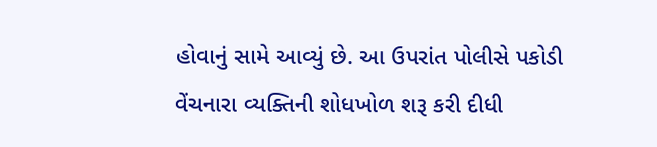હોવાનું સામે આવ્યું છે. આ ઉપરાંત પોલીસે પકોડી વેંચનારા વ્યક્તિની શોધખોળ શરૂ કરી દીધી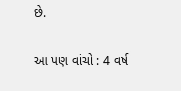છે.

આ પણ વાંચો : 4 વર્ષ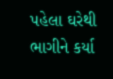પહેલા ઘરેથી ભાગીને કર્યા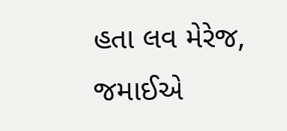હતા લવ મેરેજ, જમાઈએ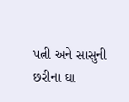પત્ની અને સાસુની છરીના ઘા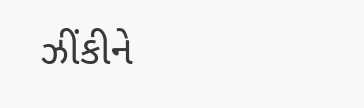ઝીંકીને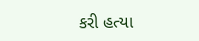કરી હત્યા